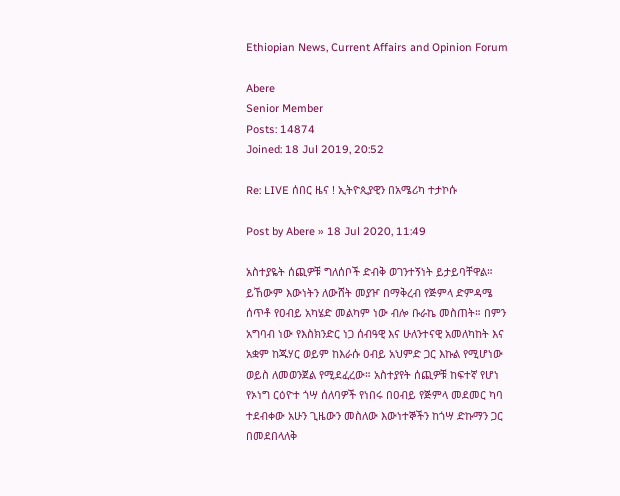Ethiopian News, Current Affairs and Opinion Forum

Abere
Senior Member
Posts: 14874
Joined: 18 Jul 2019, 20:52

Re: LIVE ሰበር ዜና ! ኢትዮጲያዊን በአሜሪካ ተታኮሱ

Post by Abere » 18 Jul 2020, 11:49

አስተያዬት ሰጪዎቹ ግለሰቦች ድብቅ ወገንተኝነት ይታይባቸዋል። ይኸውም እውነትን ለውሸት መያዦ በማቅረብ የጅምላ ድምዳሜ ሰጥቶ የዐብይ አካሄድ መልካም ነው ብሎ ቡራኬ መስጠት። በምን አግባብ ነው የእስክንድር ነጋ ሰብዓዊ እና ሁለንተናዊ አመለካከት እና አቋም ከጁሃር ወይም ከእራሱ ዐብይ አህምድ ጋር እኩል የሚሆነው ወይስ ለመወንጀል የሚደፈረው። አስተያየት ሰጪዎቹ ከፍተኛ የሆነ የኦነግ ርዕዮተ ጎሣ ሰለባዎች የነበሩ በዐብይ የጅምላ መደመር ካባ ተደብቀው አሁን ጊዜውን መስለው እውነተኞችን ከጎሣ ድኩማን ጋር በመደበላለቅ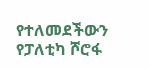የተለመደችውን የፓለቲካ ሾሮፋ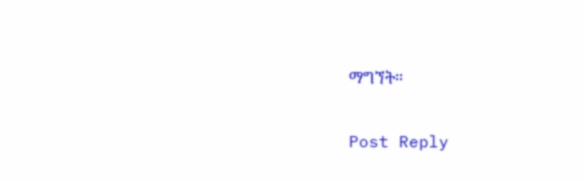ማግኘት።

Post Reply